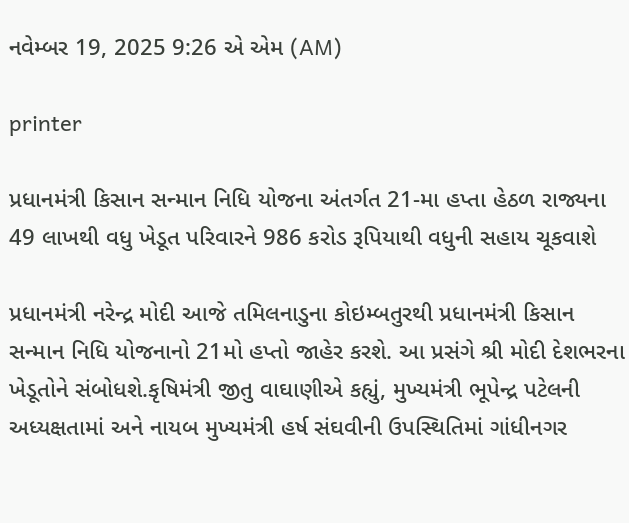નવેમ્બર 19, 2025 9:26 એ એમ (AM)

printer

પ્રધાનમંત્રી કિસાન સન્માન નિધિ યોજના અંતર્ગત 21-મા હપ્તા હેઠળ રાજ્યના 49 લાખથી વધુ ખેડૂત પરિવારને 986 કરોડ રૂપિયાથી વધુની સહાય ચૂકવાશે

પ્રધાનમંત્રી નરેન્દ્ર મોદી આજે તમિલનાડુના કોઇમ્બતુરથી પ્રધાનમંત્રી કિસાન સન્માન નિધિ યોજનાનો 21મો હપ્તો જાહેર કરશે. આ પ્રસંગે શ્રી મોદી દેશભરના ખેડૂતોને સંબોધશે.કૃષિમંત્રી જીતુ વાઘાણીએ કહ્યું, મુખ્યમંત્રી ભૂપેન્દ્ર પટેલની અધ્યક્ષતામાં અને નાયબ મુખ્યમંત્રી હર્ષ સંઘવીની ઉપસ્થિતિમાં ગાંધીનગર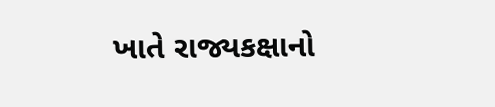ખાતે રાજ્યકક્ષાનો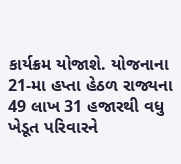કાર્યક્રમ યોજાશે. યોજનાના 21-મા હપ્તા હેઠળ રાજ્યના 49 લાખ 31 હજારથી વધુ ખેડૂત પરિવારને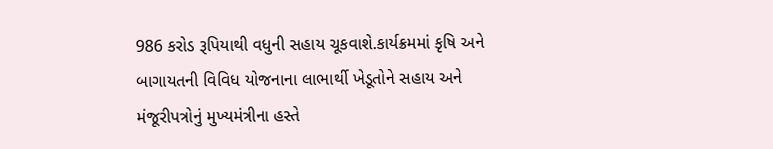986 કરોડ રૂપિયાથી વધુની સહાય ચૂકવાશે.કાર્યક્રમમાં કૃષિ અને બાગાયતની વિવિધ યોજનાના લાભાર્થી ખેડૂતોને સહાય અને મંજૂરીપત્રોનું મુખ્યમંત્રીના હસ્તે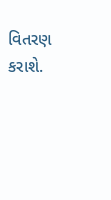વિતરણ કરાશે.